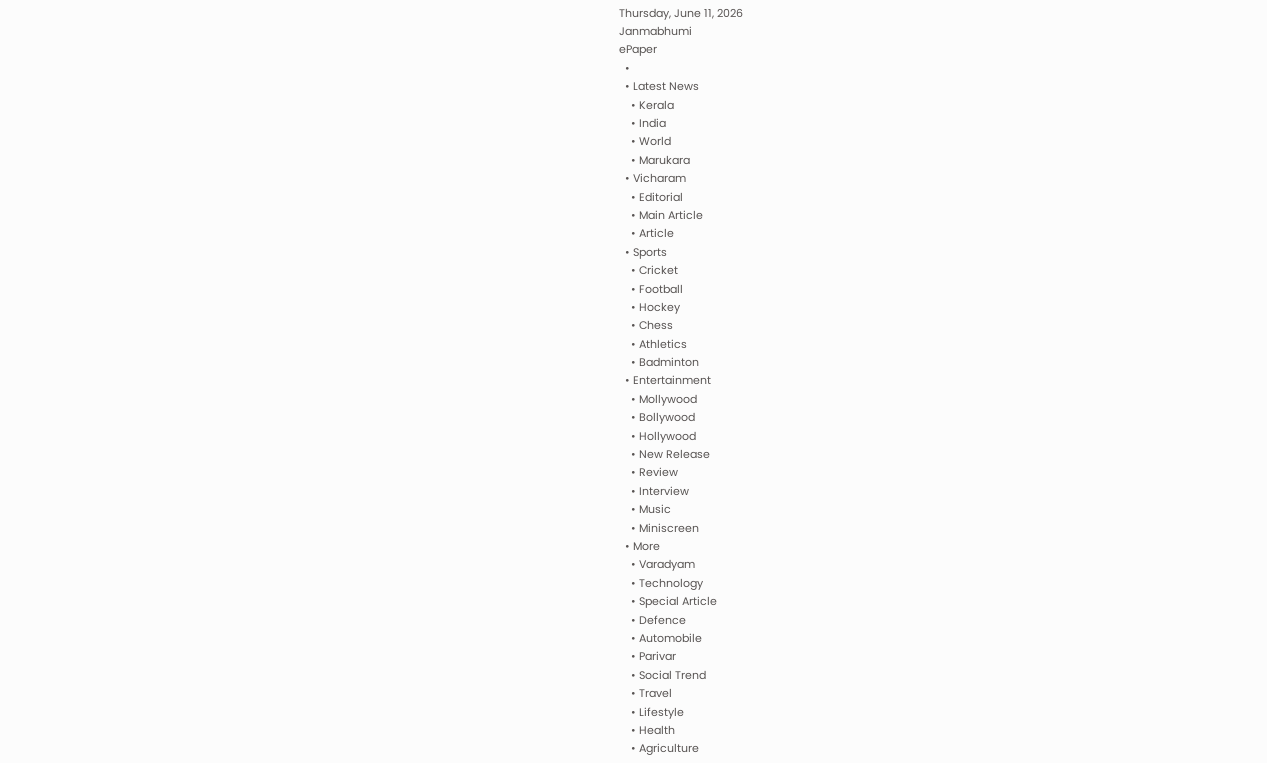Thursday, June 11, 2026
Janmabhumi
ePaper
  •
  • Latest News
    • Kerala
    • India
    • World
    • Marukara
  • Vicharam
    • Editorial
    • Main Article
    • Article
  • Sports
    • Cricket
    • Football
    • Hockey
    • Chess
    • Athletics
    • Badminton
  • Entertainment
    • Mollywood
    • Bollywood
    • Hollywood
    • New Release
    • Review
    • Interview
    • Music
    • Miniscreen
  • More
    • Varadyam
    • Technology
    • Special Article
    • Defence
    • Automobile
    • Parivar
    • Social Trend
    • Travel
    • Lifestyle
    • Health
    • Agriculture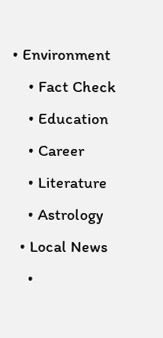• Environment
    • Fact Check
    • Education
    • Career
    • Literature
    • Astrology
  • Local News
    •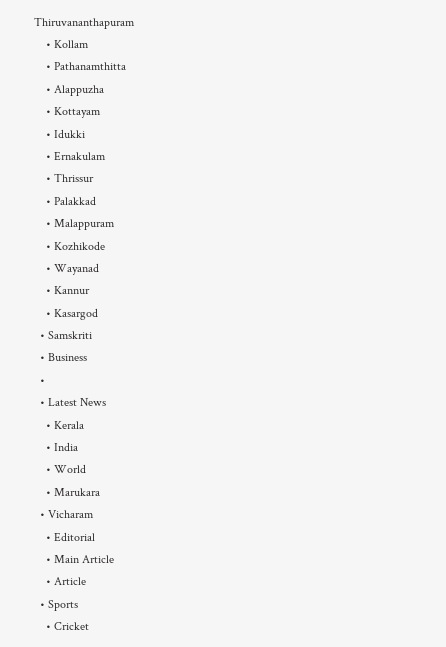Thiruvananthapuram
    • Kollam
    • Pathanamthitta
    • Alappuzha
    • Kottayam
    • Idukki
    • Ernakulam
    • Thrissur
    • Palakkad
    • Malappuram
    • Kozhikode
    • Wayanad
    • Kannur
    • Kasargod
  • Samskriti
  • Business
  •
  • Latest News
    • Kerala
    • India
    • World
    • Marukara
  • Vicharam
    • Editorial
    • Main Article
    • Article
  • Sports
    • Cricket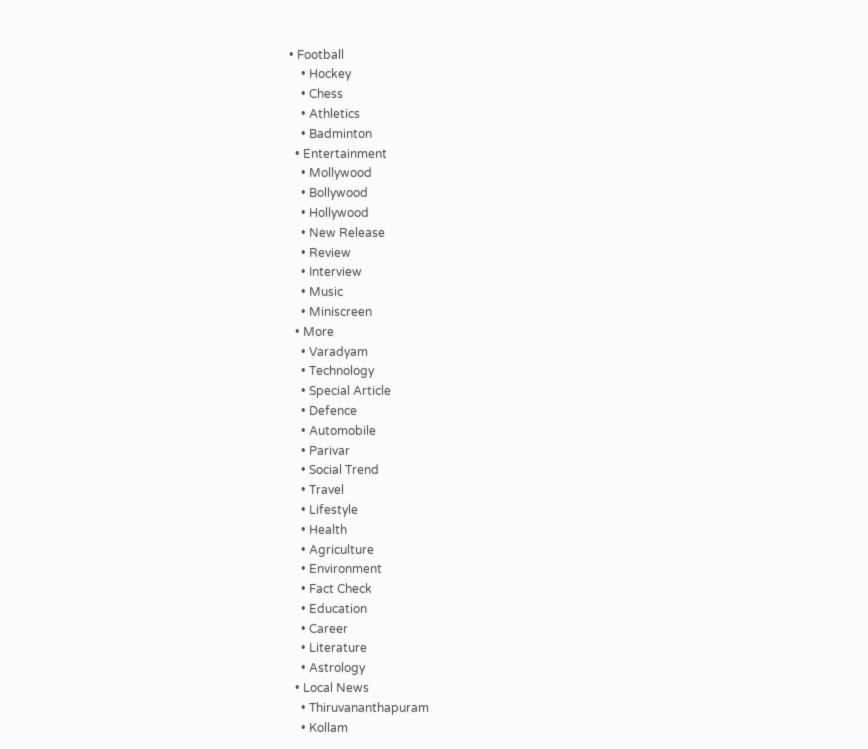• Football
    • Hockey
    • Chess
    • Athletics
    • Badminton
  • Entertainment
    • Mollywood
    • Bollywood
    • Hollywood
    • New Release
    • Review
    • Interview
    • Music
    • Miniscreen
  • More
    • Varadyam
    • Technology
    • Special Article
    • Defence
    • Automobile
    • Parivar
    • Social Trend
    • Travel
    • Lifestyle
    • Health
    • Agriculture
    • Environment
    • Fact Check
    • Education
    • Career
    • Literature
    • Astrology
  • Local News
    • Thiruvananthapuram
    • Kollam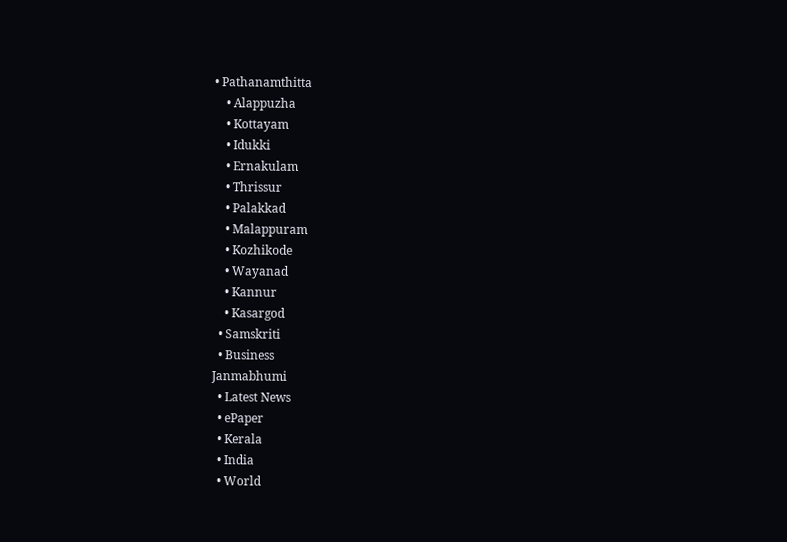• Pathanamthitta
    • Alappuzha
    • Kottayam
    • Idukki
    • Ernakulam
    • Thrissur
    • Palakkad
    • Malappuram
    • Kozhikode
    • Wayanad
    • Kannur
    • Kasargod
  • Samskriti
  • Business
Janmabhumi
  • Latest News
  • ePaper
  • Kerala
  • India
  • World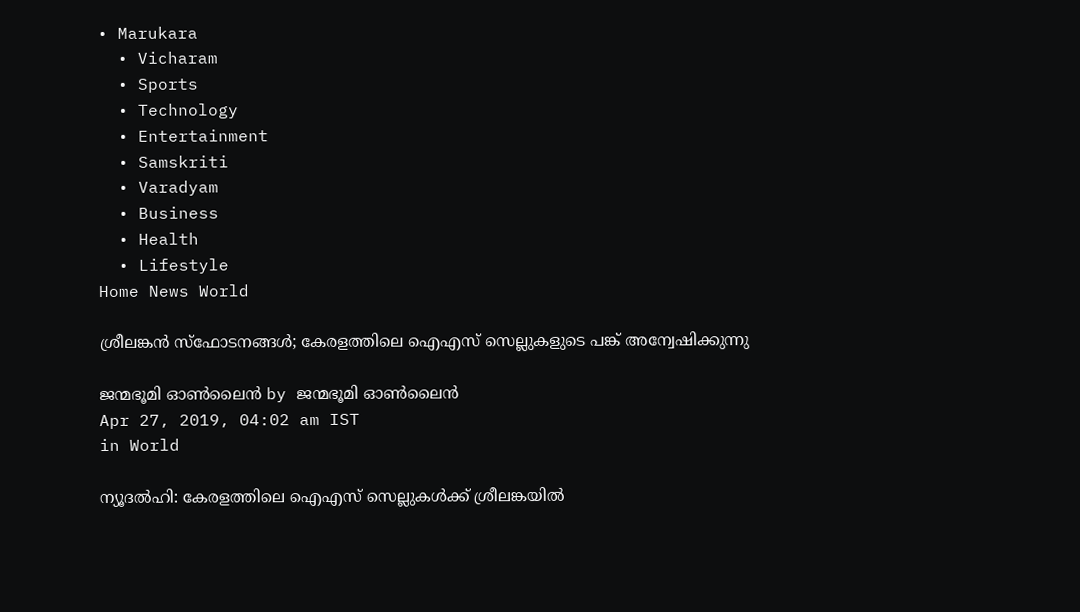• Marukara
  • Vicharam
  • Sports
  • Technology
  • Entertainment
  • Samskriti
  • Varadyam
  • Business
  • Health
  • Lifestyle
Home News World

ശ്രീലങ്കന്‍ സ്‌ഫോടനങ്ങള്‍; കേരളത്തിലെ ഐഎസ് സെല്ലുകളുടെ പങ്ക് അന്വേഷിക്കുന്നു

ജന്മഭൂമി ഓണ്‍ലൈന്‍ by ജന്മഭൂമി ഓണ്‍ലൈന്‍
Apr 27, 2019, 04:02 am IST
in World

ന്യൂദല്‍ഹി: കേരളത്തിലെ ഐഎസ് സെല്ലുകള്‍ക്ക് ശ്രീലങ്കയില്‍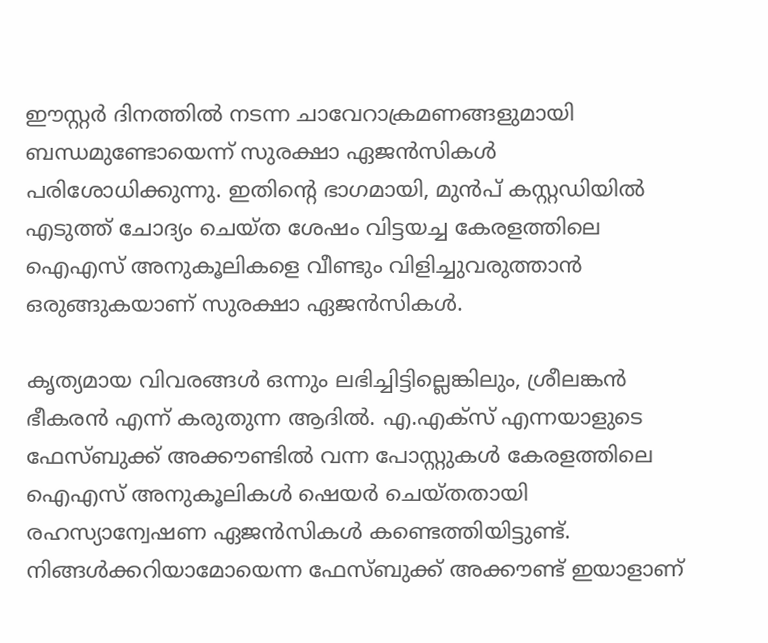ഈസ്റ്റര്‍ ദിനത്തില്‍ നടന്ന ചാവേറാക്രമണങ്ങളുമായി ബന്ധമുണ്ടോയെന്ന് സുരക്ഷാ ഏജന്‍സികള്‍ പരിശോധിക്കുന്നു. ഇതിന്റെ ഭാഗമായി, മുന്‍പ് കസ്റ്റഡിയില്‍ എടുത്ത് ചോദ്യം ചെയ്ത ശേഷം വിട്ടയച്ച കേരളത്തിലെ ഐഎസ് അനുകൂലികളെ വീണ്ടും വിളിച്ചുവരുത്താന്‍ ഒരുങ്ങുകയാണ് സുരക്ഷാ ഏജന്‍സികള്‍.

കൃത്യമായ വിവരങ്ങള്‍ ഒന്നും ലഭിച്ചിട്ടില്ലെങ്കിലും, ശ്രീലങ്കന്‍ ഭീകരന്‍ എന്ന് കരുതുന്ന ആദില്‍. എ.എക്സ് എന്നയാളുടെ ഫേസ്ബുക്ക് അക്കൗണ്ടില്‍ വന്ന പോസ്റ്റുകള്‍ കേരളത്തിലെ ഐഎസ് അനുകൂലികള്‍ ഷെയര്‍ ചെയ്തതായി രഹസ്യാന്വേഷണ ഏജന്‍സികള്‍ കണ്ടെത്തിയിട്ടുണ്ട്. നിങ്ങള്‍ക്കറിയാമോയെന്ന ഫേസ്ബുക്ക് അക്കൗണ്ട് ഇയാളാണ്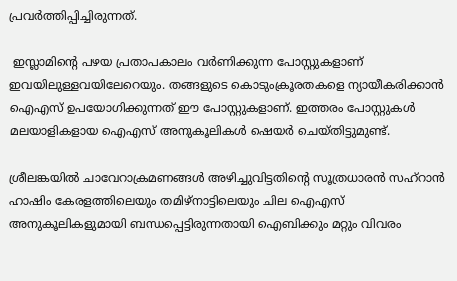പ്രവര്‍ത്തിപ്പിച്ചിരുന്നത്.

 ഇസ്ലാമിന്റെ പഴയ പ്രതാപകാലം വര്‍ണിക്കുന്ന പോസ്റ്റുകളാണ് ഇവയിലുള്ളവയിലേറെയും. തങ്ങളുടെ കൊടുംക്രൂരതകളെ ന്യായീകരിക്കാന്‍ ഐഎസ് ഉപയോഗിക്കുന്നത് ഈ പോസ്റ്റുകളാണ്. ഇത്തരം പോസ്റ്റുകള്‍ മലയാളികളായ ഐഎസ് അനുകൂലികള്‍ ഷെയര്‍ ചെയ്തിട്ടുമുണ്ട്.

ശ്രീലങ്കയില്‍ ചാവേറാക്രമണങ്ങള്‍ അഴിച്ചുവിട്ടതിന്റെ സൂത്രധാരന്‍ സഹ്‌റാന്‍ ഹാഷിം കേരളത്തിലെയും തമിഴ്‌നാട്ടിലെയും ചില ഐഎസ് അനുകൂലികളുമായി ബന്ധപ്പെട്ടിരുന്നതായി ഐബിക്കും മറ്റും വിവരം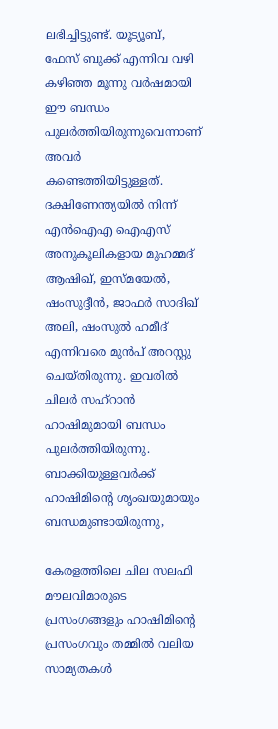ലഭിച്ചിട്ടുണ്ട്. യൂട്യൂബ്, ഫേസ് ബുക്ക് എന്നിവ വഴി കഴിഞ്ഞ മൂന്നു വര്‍ഷമായി ഈ ബന്ധം പുലര്‍ത്തിയിരുന്നുവെന്നാണ് അവര്‍ കണ്ടെത്തിയിട്ടുള്ളത്. ദക്ഷിണേന്ത്യയില്‍ നിന്ന് എന്‍ഐഎ ഐഎസ് അനുകൂലികളായ മുഹമ്മദ് ആഷിഖ്, ഇസ്മയേല്‍, ഷംസുദ്ദീന്‍, ജാഫര്‍ സാദിഖ് അലി, ഷംസുല്‍ ഹമീദ് എന്നിവരെ മുന്‍പ് അറസ്റ്റു ചെയ്തിരുന്നു. ഇവരില്‍ ചിലര്‍ സഹ്‌റാന്‍ ഹാഷിമുമായി ബന്ധം പുലര്‍ത്തിയിരുന്നു. ബാക്കിയുള്ളവര്‍ക്ക് ഹാഷിമിന്റെ ശൃംഖയുമായും ബന്ധമുണ്ടായിരുന്നു,

കേരളത്തിലെ ചില സലഫി മൗലവിമാരുടെ പ്രസംഗങ്ങളും ഹാഷിമിന്റെ പ്രസംഗവും തമ്മില്‍ വലിയ സാമ്യതകള്‍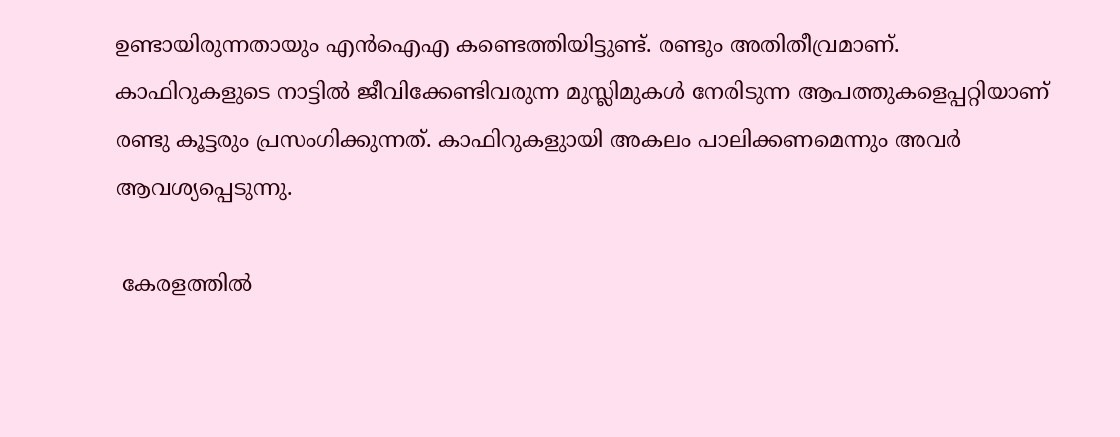ഉണ്ടായിരുന്നതായും എന്‍ഐഎ കണ്ടെത്തിയിട്ടുണ്ട്. രണ്ടും അതിതീവ്രമാണ്. കാഫിറുകളുടെ നാട്ടില്‍ ജീവിക്കേണ്ടിവരുന്ന മുസ്ലിമുകള്‍ നേരിടുന്ന ആപത്തുകളെപ്പറ്റിയാണ് രണ്ടു കൂട്ടരും പ്രസംഗിക്കുന്നത്. കാഫിറുകളുായി അകലം പാലിക്കണമെന്നും അവര്‍ ആവശ്യപ്പെടുന്നു.

 കേരളത്തില്‍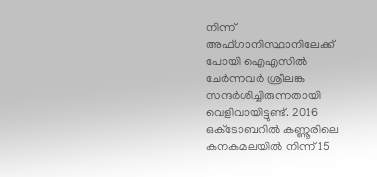നിന്ന് അഫ്ഗാനിസ്ഥാനിലേക്ക് പോയി ഐഎസില്‍ ചേര്‍ന്നവര്‍ ശ്രീലങ്ക സന്ദര്‍ശിച്ചിരുന്നതായി വെളിവായിട്ടുണ്ട്. 2016 ഒക്‌ടോബറില്‍ കണ്ണൂരിലെ കനകമലയില്‍ നിന്ന് 15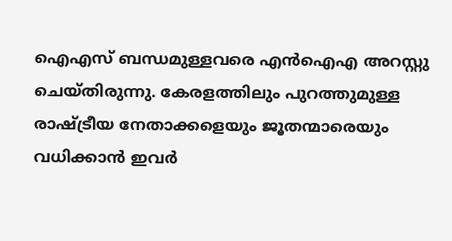ഐഎസ് ബന്ധമുള്ളവരെ എന്‍ഐഎ അറസ്റ്റു ചെയ്തിരുന്നു. കേരളത്തിലും പുറത്തുമുള്ള രാഷ്‌ട്രീയ നേതാക്കളെയും ജൂതന്മാരെയും വധിക്കാന്‍ ഇവര്‍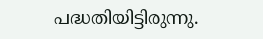പദ്ധതിയിട്ടിരുന്നു.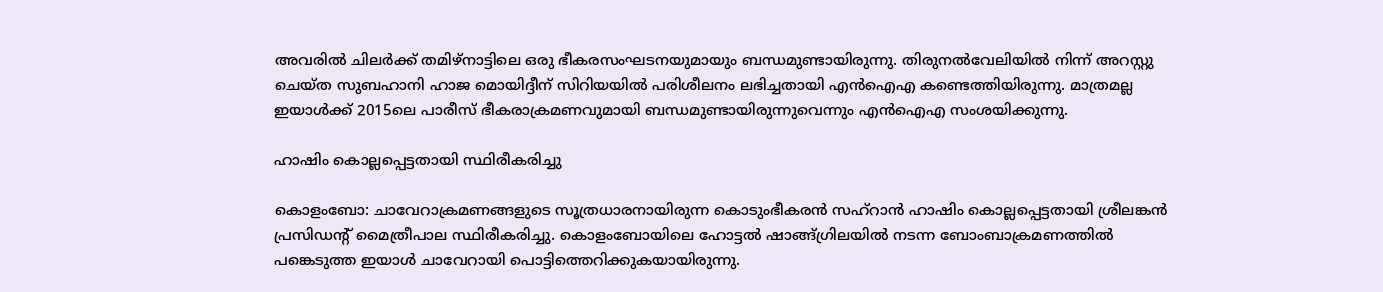അവരില്‍ ചിലര്‍ക്ക് തമിഴ്‌നാട്ടിലെ ഒരു ഭീകരസംഘടനയുമായും ബന്ധമുണ്ടായിരുന്നു. തിരുനല്‍വേലിയില്‍ നിന്ന് അറസ്റ്റു ചെയ്ത സുബഹാനി ഹാജ മൊയിദ്ദീന് സിറിയയില്‍ പരിശീലനം ലഭിച്ചതായി എന്‍ഐഎ കണ്ടെത്തിയിരുന്നു. മാത്രമല്ല ഇയാള്‍ക്ക് 2015ലെ പാരീസ് ഭീകരാക്രമണവുമായി ബന്ധമുണ്ടായിരുന്നുവെന്നും എന്‍ഐഎ സംശയിക്കുന്നു.

ഹാഷിം കൊല്ലപ്പെട്ടതായി സ്ഥിരീകരിച്ചു

കൊളംബോ: ചാവേറാക്രമണങ്ങളുടെ സൂത്രധാരനായിരുന്ന കൊടുംഭീകരന്‍ സഹ്‌റാന്‍ ഹാഷിം കൊല്ലപ്പെട്ടതായി ശ്രീലങ്കന്‍ പ്രസിഡന്റ് മൈത്രീപാല സ്ഥിരീകരിച്ചു. കൊളംബോയിലെ ഹോട്ടല്‍ ഷാങ്ങ്ഗ്രിലയില്‍ നടന്ന ബോംബാക്രമണത്തില്‍ പങ്കെടുത്ത ഇയാള്‍ ചാവേറായി പൊട്ടിത്തെറിക്കുകയായിരുന്നു.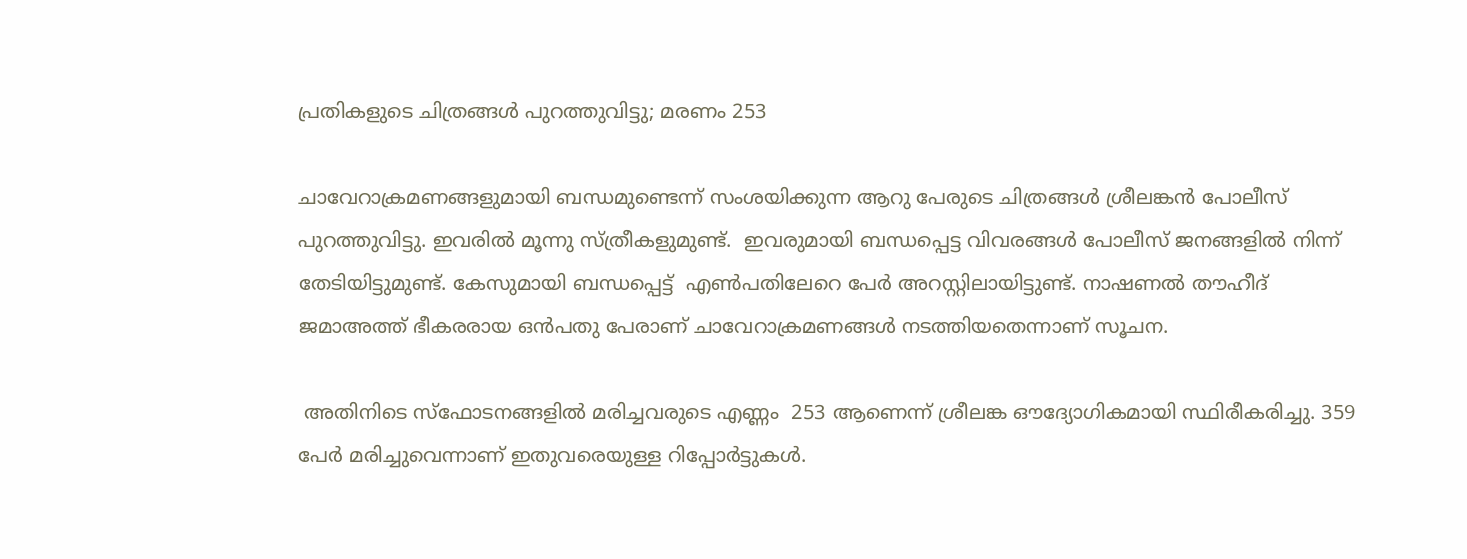പ്രതികളുടെ ചിത്രങ്ങള്‍ പുറത്തുവിട്ടു; മരണം 253

ചാവേറാക്രമണങ്ങളുമായി ബന്ധമുണ്ടെന്ന് സംശയിക്കുന്ന ആറു പേരുടെ ചിത്രങ്ങള്‍ ശ്രീലങ്കന്‍ പോലീസ് പുറത്തുവിട്ടു. ഇവരില്‍ മൂന്നു സ്ത്രീകളുമുണ്ട്.  ഇവരുമായി ബന്ധപ്പെട്ട വിവരങ്ങള്‍ പോലീസ് ജനങ്ങളില്‍ നിന്ന് തേടിയിട്ടുമുണ്ട്. കേസുമായി ബന്ധപ്പെട്ട്  എണ്‍പതിലേറെ പേര്‍ അറസ്റ്റിലായിട്ടുണ്ട്. നാഷണല്‍ തൗഹീദ് ജമാഅത്ത് ഭീകരരായ ഒന്‍പതു പേരാണ് ചാവേറാക്രമണങ്ങള്‍ നടത്തിയതെന്നാണ് സൂചന.

 അതിനിടെ സ്‌ഫോടനങ്ങളില്‍ മരിച്ചവരുടെ എണ്ണം  253 ആണെന്ന് ശ്രീലങ്ക ഔദ്യോഗികമായി സ്ഥിരീകരിച്ചു. 359 പേര്‍ മരിച്ചുവെന്നാണ് ഇതുവരെയുള്ള റിപ്പോര്‍ട്ടുകള്‍.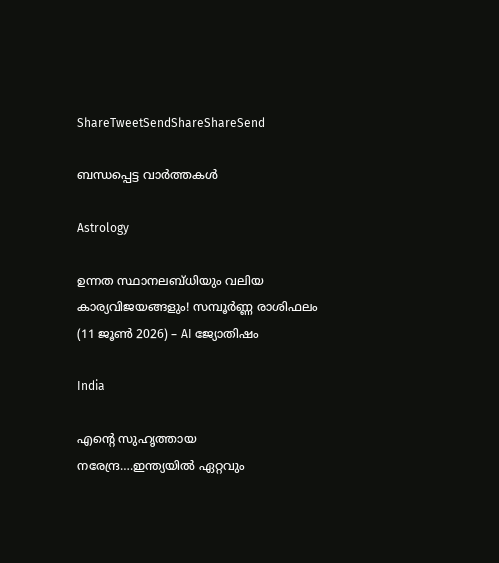ShareTweetSendShareShareSend

ബന്ധപ്പെട്ട വാര്‍ത്തകള്‍

Astrology

ഉന്നത സ്ഥാനലബ്ധിയും വലിയ കാര്യവിജയങ്ങളും! സമ്പൂർണ്ണ രാശിഫലം (11 ജൂൺ 2026) – AI ജ്യോതിഷം

India

എന്റെ സുഹൃത്തായ നരേന്ദ്ര….ഇന്ത്യയില്‍ ഏറ്റവും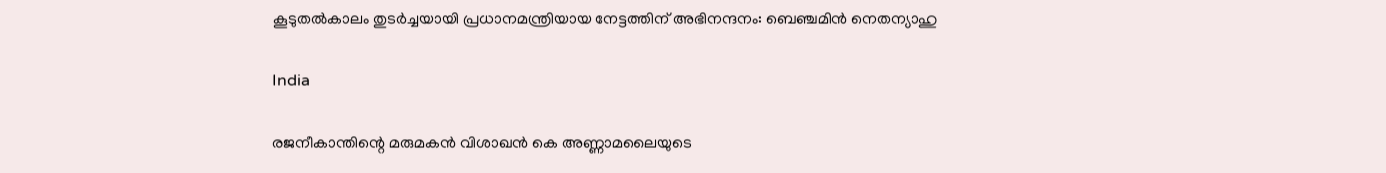കൂടുതല്‍കാലം തുടര്‍ച്ചയായി പ്രധാനമന്ത്രിയായ നേട്ടത്തിന് അഭിനന്ദനം: ബെഞ്ചമിന്‍ നെതന്യാഹു

India

രജനീകാന്തിന്റെ മരുമകൻ വിശാഖൻ കെ അണ്ണാമലൈയുടെ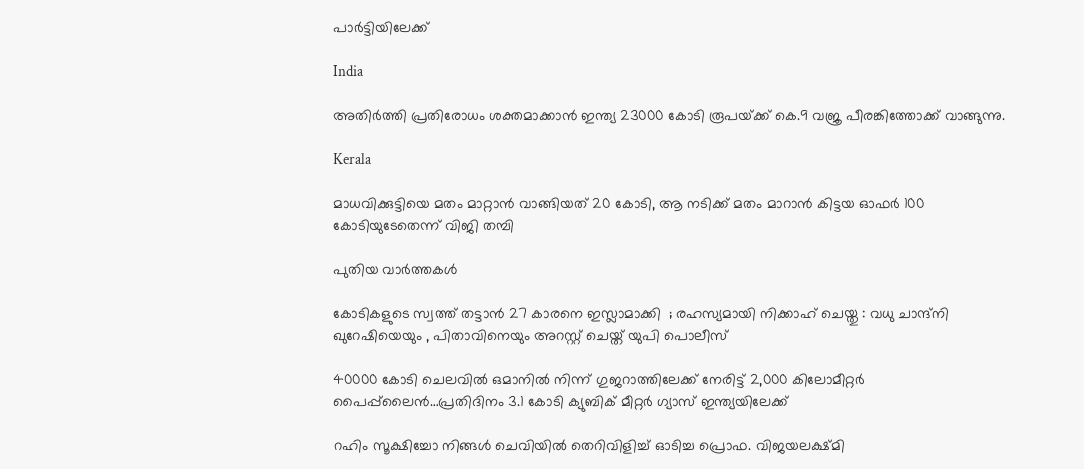പാര്‍ട്ടിയിലേക്ക്

India

അതിര്‍ത്തി പ്രതിരോധം ശക്തമാക്കാന്‍ ഇന്ത്യ 23000 കോടി രൂപയ്‌ക്ക് കെ.9 വജ്ര പീരങ്കിത്തോക്ക് വാങ്ങുന്നു.

Kerala

മാധവിക്കുട്ടിയെ മതം മാറ്റാന്‍ വാങ്ങിയത് 20 കോടി, ആ നടിക്ക് മതം മാറാന്‍ കിട്ടയ ഓഫര്‍ 100 കോടിയുടേതെന്ന് വിജി തമ്പി

പുതിയ വാര്‍ത്തകള്‍

കോടികളുടെ സ്വത്ത് തട്ടാൻ 27 കാരനെ ഇസ്ലാമാക്കി  ; രഹസ്യമായി നിക്കാഹ് ചെയ്തു : വധു ചാന്ദ്നി ഖുറേഷിയെയും , പിതാവിനെയും അറസ്റ്റ് ചെയ്ത് യുപി പൊലീസ്

40000 കോടി ചെലവില്‍ ഒമാനിൽ നിന്ന് ഗുജറാത്തിലേക്ക് നേരിട്ട് 2,000 കിലോമീറ്റർ പൈപ്പ്‌ലൈൻ…പ്രതിദിനം 3.1 കോടി ക്യുബിക് മീറ്റർ ഗ്യാസ് ഇന്ത്യയിലേക്ക്

റഹിം സൂക്ഷിച്ചോ നിങ്ങള്‍ ചെവിയില്‍ തെറിവിളിച്ച് ഓടിച്ച പ്രൊഫ. വിജയലക്ഷ്മി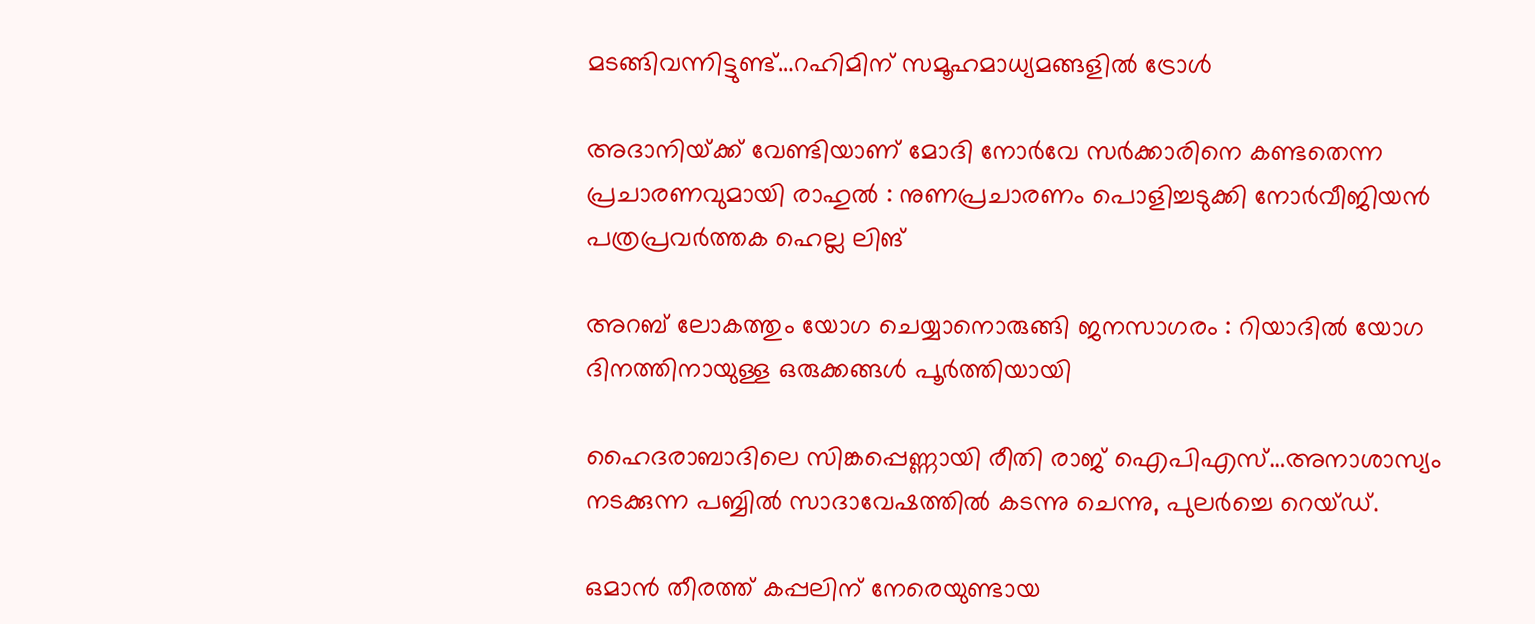മടങ്ങിവന്നിട്ടുണ്ട്…റഹിമിന് സമൂഹമാധ്യമങ്ങളില്‍ ട്രോള്‍

അദാനിയ്‌ക്ക് വേണ്ടിയാണ് മോദി നോർവേ സർക്കാരിനെ കണ്ടതെന്ന പ്രചാരണവുമായി രാഹുൽ : നുണപ്രചാരണം പൊളിച്ചടുക്കി നോർവീജിയൻ പത്രപ്രവർത്തക ഹെല്ല ലിങ്

അറബ് ലോകത്തും യോഗ ചെയ്യാനൊരുങ്ങി ജനസാഗരം : റിയാദിൽ യോഗ ദിനത്തിനായുള്ള ഒരുക്കങ്ങൾ പൂർത്തിയായി

ഹൈദരാബാദിലെ സിങ്കപ്പെണ്ണായി രീതി രാജ് ഐപിഎസ്…അനാശാസ്യം നടക്കുന്ന പബ്ബില്‍ സാദാവേഷത്തില്‍ കടന്നു ചെന്നു, പുലര്‍ച്ചെ റെയ്ഡ്.

ഒമാൻ തീരത്ത് കപ്പലിന് നേരെയുണ്ടായ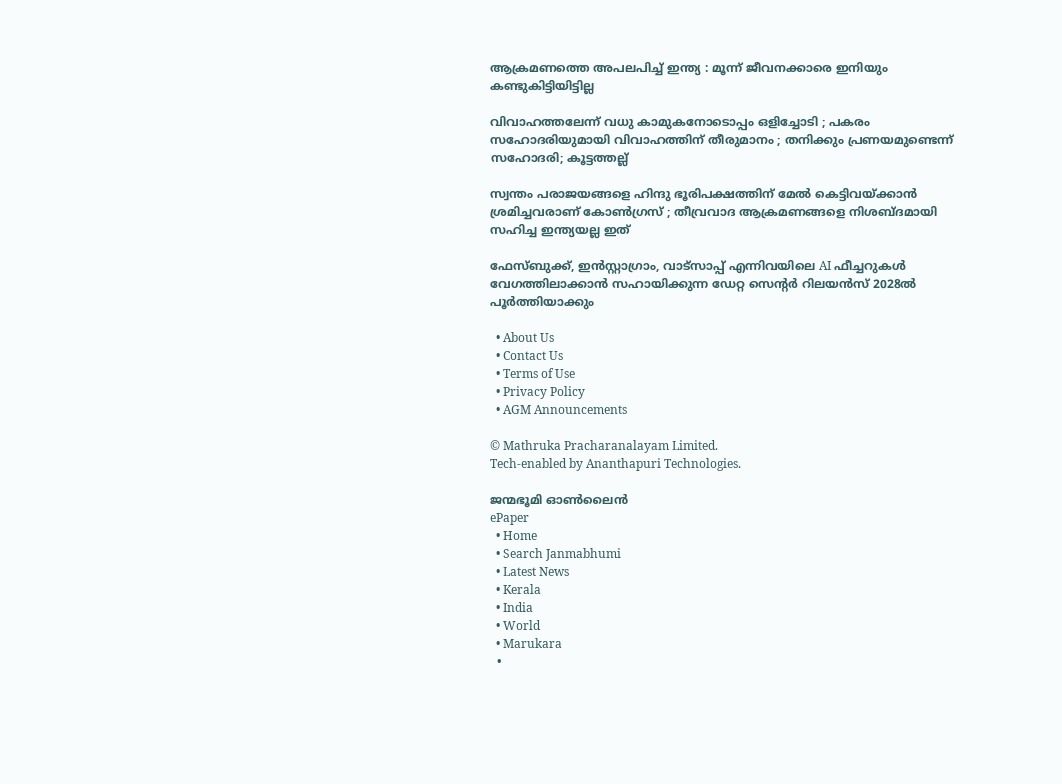ആക്രമണത്തെ അപലപിച്ച് ഇന്ത്യ : മൂന്ന് ജീവനക്കാരെ ഇനിയും കണ്ടുകിട്ടിയിട്ടില്ല

വിവാഹത്തലേന്ന് വധു കാമുകനോടൊപ്പം ഒളിച്ചോടി ; പകരം സഹോദരിയുമായി വിവാഹത്തിന് തീരുമാനം ; തനിക്കും പ്രണയമുണ്ടെന്ന് സഹോദരി; കൂട്ടത്തല്ല്

സ്വന്തം പരാജയങ്ങളെ ഹിന്ദു ഭൂരിപക്ഷത്തിന് മേൽ കെട്ടിവയ്‌ക്കാൻ ശ്രമിച്ചവരാണ് കോൺഗ്രസ് ; തീവ്രവാദ ആക്രമണങ്ങളെ നിശബ്ദമായി സഹിച്ച ഇന്ത്യയല്ല ഇത്

ഫേസ്ബുക്ക്, ഇൻസ്റ്റാഗ്രാം, വാട്സാപ്പ് എന്നിവയിലെ AI ഫീച്ചറുകൾ വേഗത്തിലാക്കാന്‍ സഹായിക്കുന്ന ഡേറ്റ സെന്‍റര്‍ റിലയന്‍സ് 2028ല്‍ പൂര്‍ത്തിയാക്കും

  • About Us
  • Contact Us
  • Terms of Use
  • Privacy Policy
  • AGM Announcements

© Mathruka Pracharanalayam Limited.
Tech-enabled by Ananthapuri Technologies.

ജന്മഭൂമി ഓണ്‍ലൈന്‍
ePaper
  • Home
  • Search Janmabhumi
  • Latest News
  • Kerala
  • India
  • World
  • Marukara
  •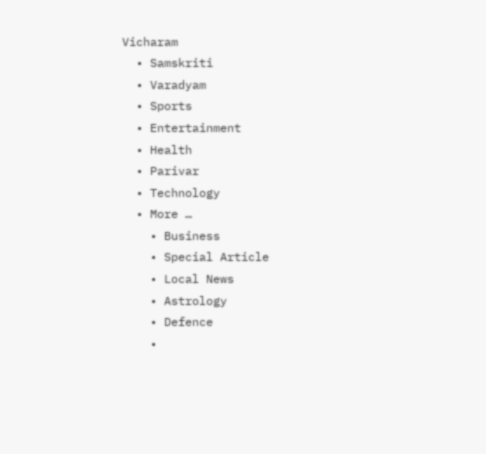Vicharam
  • Samskriti
  • Varadyam
  • Sports
  • Entertainment
  • Health
  • Parivar
  • Technology
  • More …
    • Business
    • Special Article
    • Local News
    • Astrology
    • Defence
    •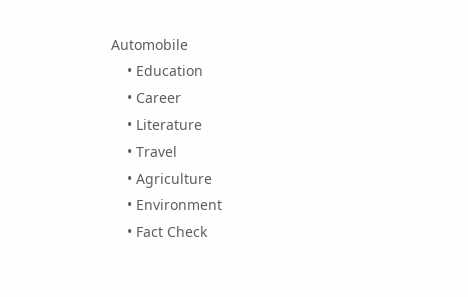Automobile
    • Education
    • Career
    • Literature
    • Travel
    • Agriculture
    • Environment
    • Fact Check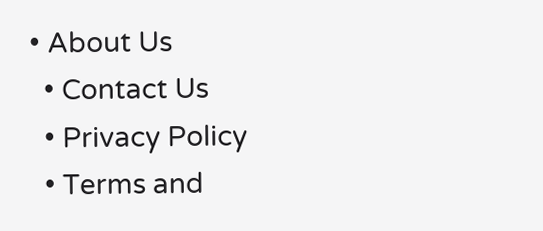• About Us
  • Contact Us
  • Privacy Policy
  • Terms and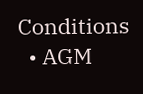Conditions
  • AGM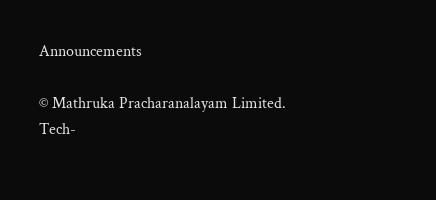Announcements

© Mathruka Pracharanalayam Limited.
Tech-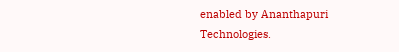enabled by Ananthapuri Technologies.